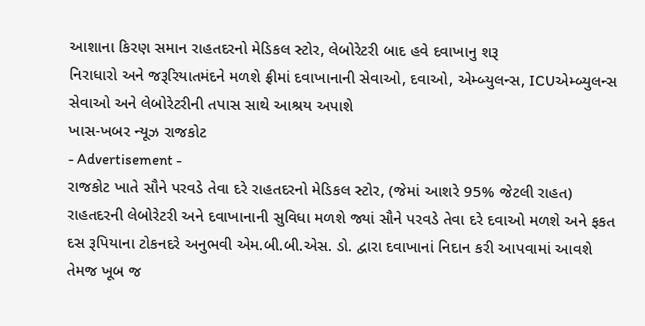આશાના કિરણ સમાન રાહતદરનો મેડિકલ સ્ટોર, લેબોરેટરી બાદ હવે દવાખાનુ શરૂ
નિરાધારો અને જરૂરિયાતમંદને મળશે ફ્રીમાં દવાખાનાની સેવાઓ, દવાઓ, એમ્બ્યુલન્સ, ICUએમ્બ્યુલન્સ સેવાઓ અને લેબોરેટરીની તપાસ સાથે આશ્રય અપાશે
ખાસ-ખબર ન્યૂઝ રાજકોટ
- Advertisement -
રાજકોટ ખાતે સૌને પરવડે તેવા દરે રાહતદરનો મેડિકલ સ્ટોર, (જેમાં આશરે 95% જેટલી રાહત) રાહતદરની લેબોરેટરી અને દવાખાનાની સુવિધા મળશે જ્યાં સૌને પરવડે તેવા દરે દવાઓ મળશે અને ફકત દસ રૂપિયાના ટોકનદરે અનુભવી એમ.બી.બી.એસ. ડો. દ્વારા દવાખાનાં નિદાન કરી આપવામાં આવશે તેમજ ખૂબ જ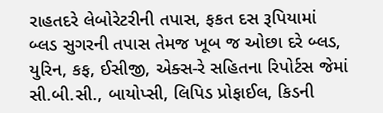રાહતદરે લેબોરેટરીની તપાસ, ફકત દસ રૂપિયામાં બ્લડ સુગરની તપાસ તેમજ ખૂબ જ ઓછા દરે બ્લડ, યુરિન, કફ, ઈસીજી, એક્સ-રે સહિતના રિપોર્ટસ જેમાં સી.બી.સી., બાયોપ્સી, લિપિડ પ્રોફાઈલ, કિડની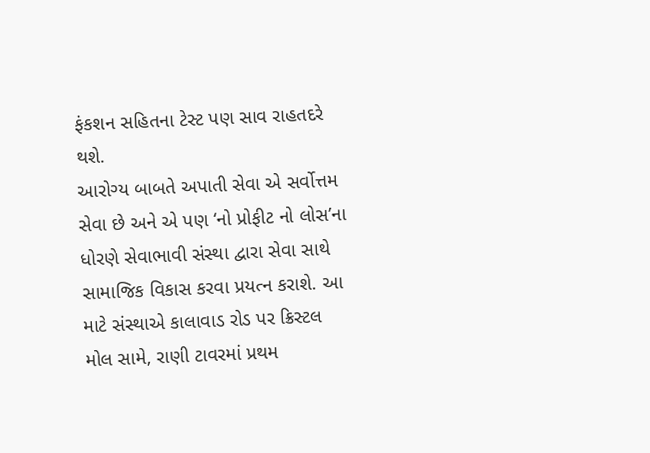ફંકશન સહિતના ટેસ્ટ પણ સાવ રાહતદરે થશે.
આરોગ્ય બાબતે અપાતી સેવા એ સર્વોત્તમ સેવા છે અને એ પણ ‘નો પ્રોફીટ નો લોસ’ના ધોરણે સેવાભાવી સંસ્થા દ્વારા સેવા સાથે સામાજિક વિકાસ કરવા પ્રયત્ન કરાશે. આ માટે સંસ્થાએ કાલાવાડ રોડ પર ક્રિસ્ટલ મોલ સામે, રાણી ટાવરમાં પ્રથમ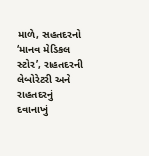માળે, સહતદરનો ‘માનવ મેડિકલ સ્ટોર’, રાહતદરની લેબોરેટરી અને રાહતદરનું દવાનાખું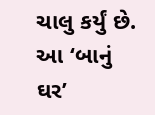ચાલુ કર્યું છે.
આ ‘બાનું ઘર’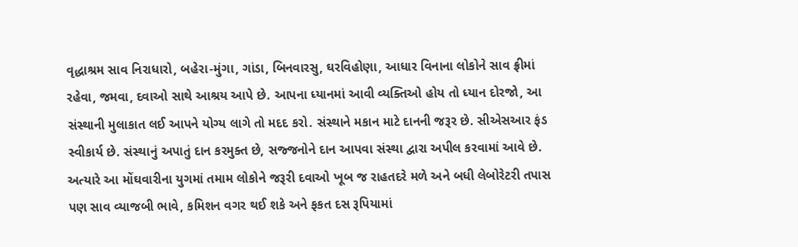વૃદ્ધાશ્રમ સાવ નિરાધારો, બહેરા-મુંગા, ગાંડા, બિનવારસુ, ઘરવિહોણા, આધાર વિનાના લોકોને સાવ ફ્રીમાં રહેવા, જમવા, દવાઓ સાથે આશ્રય આપે છે. આપના ધ્યાનમાં આવી વ્યક્તિઓ હોય તો ધ્યાન દોરજો, આ સંસ્થાની મુલાકાત લઈ આપને યોગ્ય લાગે તો મદદ કરો. સંસ્થાને મકાન માટે દાનની જરૂર છે. સીએસઆર ફંડ સ્વીકાર્ય છે. સંસ્થાનું અપાતું દાન કરમુક્ત છે, સજ્જનોને દાન આપવા સંસ્થા દ્વારા અપીલ કરવામાં આવે છે.
અત્યારે આ મોંઘવારીના યુગમાં તમામ લોકોને જરૂરી દવાઓ ખૂબ જ રાહતદરે મળે અને બધી લેબોરેટરી તપાસ પણ સાવ વ્યાજબી ભાવે, કમિશન વગર થઈ શકે અને ફકત દસ રૂપિયામાં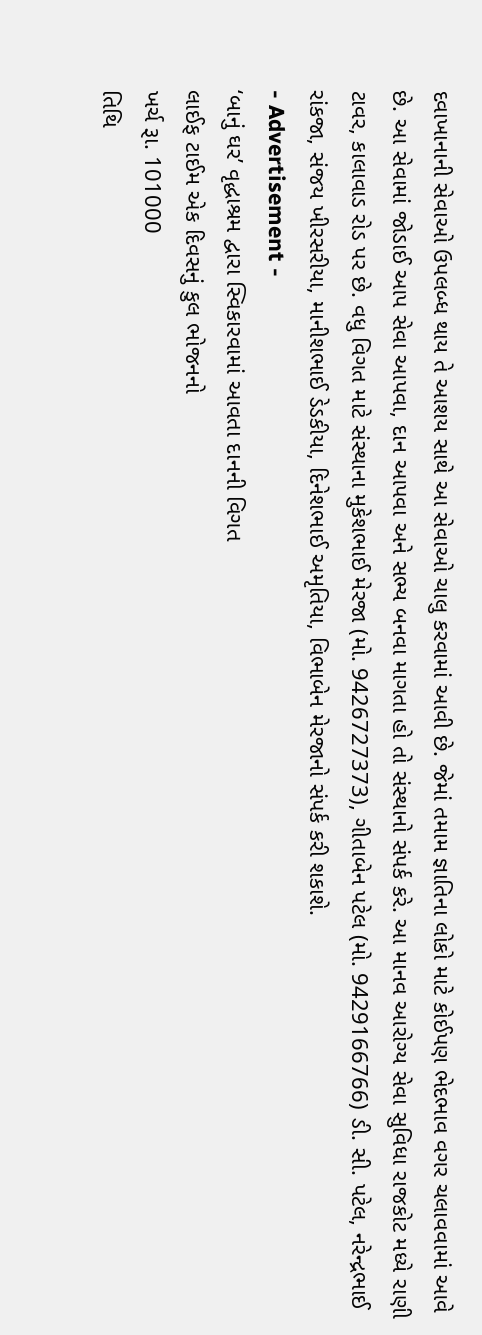દવાખાનાની સેવાઓ ઉપલબ્ધ થાય તે આશય સાથે આ સેવાઓ ચાલુ કરવામાં આવી છે. જેમાં તમામ જ્ઞાતિના લોકો માટે કોઈપણ ભેદભાવ વગર ચલાવવામાં આવે છે. આ સેવામાં જોડાઈ આપ સેવા આપવા, દાન આપવા અને સભ્ય બનવા માગતા હો તો સંસ્થાનો સંપર્ક કરે. આ માનવ આરોગ્ય સેવા સુવિધા રાજકોટ મધ્યે રાણી ટાવર, કાલાવાડ રોડ પર છે. વધુ વિગત માટે સંસ્થાના મુકેશભાઈ મેરજા (મો. 9426727373), ગીતાબેન પટેલ (મો. 9429166766) ડી. સી. પટેલ, નરેન્દ્રભાઈ રાંકજા, સંજય ખીરસરીયા, માનીશભાઈ ડેડકીયા, દિનેશભાઈ અમૃતિયા, વિભાબેન મેરજાનો સંપર્ક કરી શકાશે.
- Advertisement -
‘બાનું ઘર’ વૃદ્ધાશ્રમ દ્વારા સ્વિકારવામાં આવતા દાનની વિગત
લાઈફ ટાઈમ એક દિવસનું કુલ ભોજનનો
ખર્ચ રૂા. 101000
તિથિ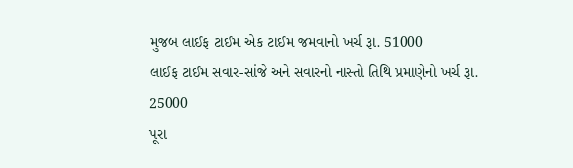મુજબ લાઈફ ટાઈમ એક ટાઈમ જમવાનો ખર્ચ રૂા. 51000
લાઈફ ટાઈમ સવાર-સાંજે અને સવારનો નાસ્તો તિથિ પ્રમાણેનો ખર્ચ રૂા. 25000
પૂરા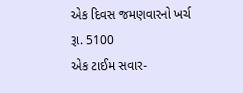એક દિવસ જમણવારનો ખર્ચ રૂા. 5100
એક ટાઈમ સવાર-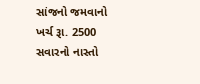સાંજનો જમવાનો
ખર્ચ રૂા. 2500
સવારનો નાસ્તો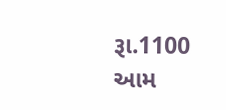રૂા.1100
આમ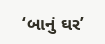‘બાનું ઘર’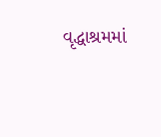વૃદ્ધાશ્રમમાં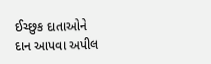ઈચ્છુક દાતાઓને દાન આપવા અપીલ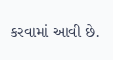કરવામાં આવી છે.